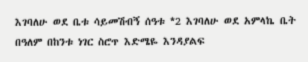እገባለሁ ወደ ቤቱ ሳይመሽብኝ ሰዓቱ *2 እገባለሁ ወደ አምላኬ ቤት በዓለም በከንቱ ነገር ስሮጥ እድሜዬ እንዳያልፍ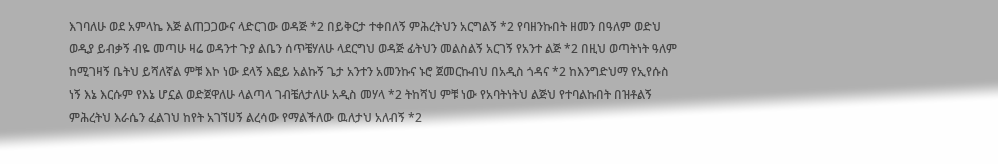እገባለሁ ወደ አምላኬ እጅ ልጠጋጋውና ላድርገው ወዳጅ *2 በይቅርታ ተቀበለኝ ምሕረትህን አርግልኝ *2 የባዘንኩበት ዘመን በዓለም ወድህ ወዲያ ይብቃኝ ብዬ መጣሁ ዛሬ ወዳንተ ጉያ ልቤን ሰጥቼሃለሁ ላደርግህ ወዳጅ ፊትህን መልስልኝ አርገኝ የአንተ ልጅ *2 በዚህ ወጣትነት ዓለም ከሚገዛኝ ቤትህ ይሻለኛል ምቹ እኮ ነው ደላኝ እፎይ አልኩኝ ጌታ አንተን አመንኩና ኑሮ ጀመርኩብህ በአዲስ ጎዳና *2 ከእንግድህማ የኢየሱስ ነኝ እኔ እርሱም የእኔ ሆኗል ወድጀዋለሁ ላልጣላ ገብቼለታለሁ አዲስ መሃላ *2 ትከሻህ ምቹ ነው የአባትነትህ ልጅህ የተባልኩበት በዝቶልኝ ምሕረትህ እራሴን ፈልገህ ከየት አገኘሀኝ ልረሳው የማልችለው ዉለታህ አለብኝ *2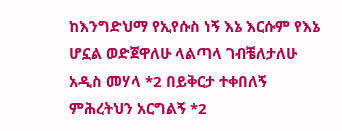ከእንግድህማ የኢየሱስ ነኝ እኔ እርሱም የእኔ ሆኗል ወድጀዋለሁ ላልጣላ ገብቼለታለሁ አዲስ መሃላ *2 በይቅርታ ተቀበለኝ ምሕረትህን አርግልኝ *2